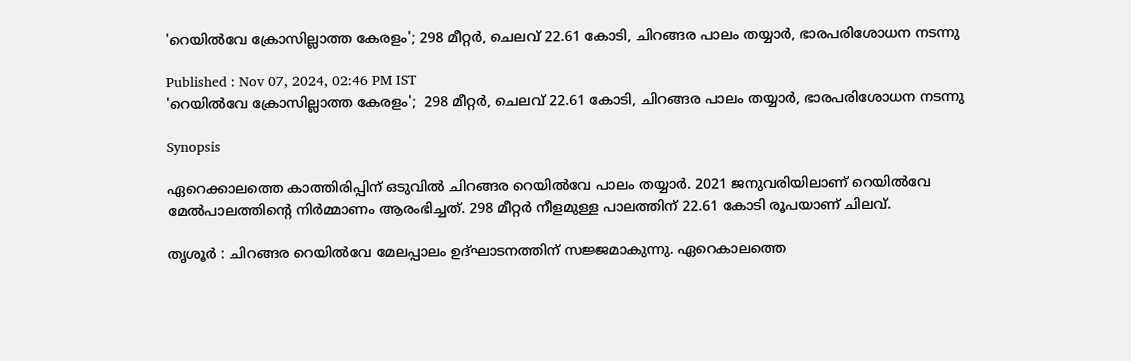'റെയില്‍വേ ക്രോസില്ലാത്ത കേരളം'; 298 മീറ്റർ, ചെലവ് 22.61 കോടി, ചിറങ്ങര പാലം തയ്യാർ, ഭാരപരിശോധന നടന്നു

Published : Nov 07, 2024, 02:46 PM IST
'റെയില്‍വേ ക്രോസില്ലാത്ത കേരളം';  298 മീറ്റർ, ചെലവ് 22.61 കോടി, ചിറങ്ങര പാലം തയ്യാർ, ഭാരപരിശോധന നടന്നു

Synopsis

ഏറെക്കാലത്തെ കാത്തിരിപ്പിന് ഒടുവിൽ ചിറങ്ങര റെയിൽവേ പാലം തയ്യാർ. 2021 ജനുവരിയിലാണ് റെയില്‍വേ മേല്‍പാലത്തിന്റെ നിര്‍മ്മാണം ആരംഭിച്ചത്. 298 മീറ്റര്‍ നീളമുള്ള പാലത്തിന് 22.61 കോടി രൂപയാണ് ചിലവ്.

തൃശൂർ : ചിറങ്ങര റെയില്‍വേ മേലപ്പാലം ഉദ്ഘാടനത്തിന് സജ്ജമാകുന്നു. ഏറെകാലത്തെ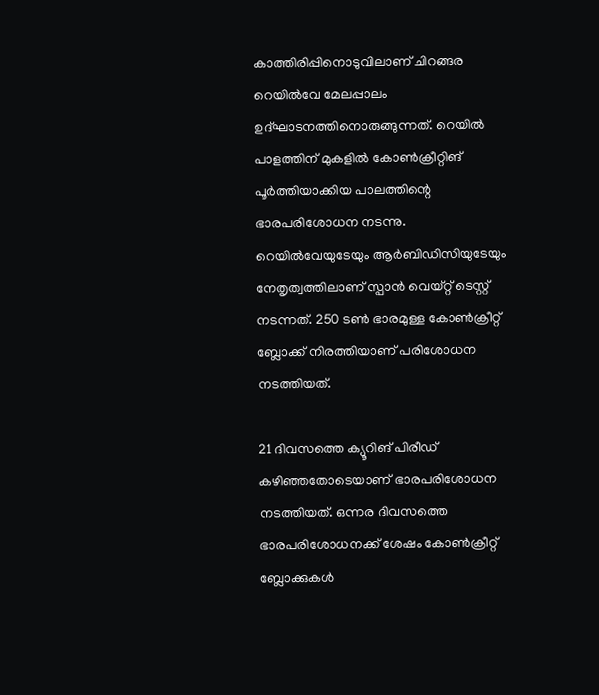കാത്തിരിപ്പിനൊടുവിലാണ് ചിറങ്ങര റെയില്‍വേ മേലപ്പാലം ഉദ്ഘാടനത്തിനൊരുങ്ങുന്നത്. റെയില്‍ പാളത്തിന് മുകളില്‍ കോണ്‍ക്രീറ്റിങ് പൂര്‍ത്തിയാക്കിയ പാലത്തിന്റെ ഭാരപരിശോധന നടന്നു. റെയില്‍വേയുടേയും ആര്‍ബിഡിസിയുടേയും നേതൃത്വത്തിലാണ് സ്പാന്‍ വെയ്റ്റ് ടെസ്റ്റ് നടന്നത്. 250 ടണ്‍ ഭാരമുള്ള കോണ്‍ക്രീറ്റ് ബ്ലോക്ക് നിരത്തിയാണ് പരിശോധന നടത്തിയത്.

21 ദിവസത്തെ ക്യൂറിങ് പിരീഡ് കഴിഞ്ഞതോടെയാണ് ഭാരപരിശോധന നടത്തിയത്. ഒന്നര ദിവസത്തെ ഭാരപരിശോധനക്ക് ശേഷം കോണ്‍ക്രീറ്റ് ബ്ലോക്കുകള്‍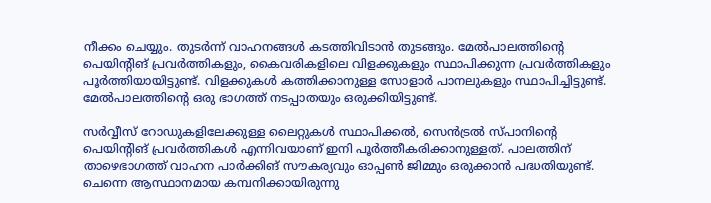നീക്കം ചെയ്യും. തുടര്‍ന്ന് വാഹനങ്ങള്‍ കടത്തിവിടാൻ തുടങ്ങും. മേല്‍പാലത്തിന്റെ പെയിന്റിങ് പ്രവര്‍ത്തികളും, കൈവരികളിലെ വിളക്കുകളും സ്ഥാപിക്കുന്ന പ്രവര്‍ത്തികളും പൂര്‍ത്തിയായിട്ടുണ്ട്. വിളക്കുകള്‍ കത്തിക്കാനുള്ള സോളാര്‍ പാനലുകളും സ്ഥാപിച്ചിട്ടുണ്ട്. മേല്‍പാലത്തിന്റെ ഒരു ഭാഗത്ത് നടപ്പാതയും ഒരുക്കിയിട്ടുണ്ട്.

സർവ്വീസ് റോഡുകളിലേക്കുള്ള ലൈറ്റുകള്‍ സ്ഥാപിക്കല്‍, സെന്‍ട്രല്‍ സ്പാനിന്റെ പെയിന്റിങ് പ്രവര്‍ത്തികള്‍ എന്നിവയാണ് ഇനി പൂര്‍ത്തീകരിക്കാനുള്ളത്. പാലത്തിന് താഴെഭാഗത്ത് വാഹന പാര്‍ക്കിങ് സൗകര്യവും ഓപ്പണ്‍ ജിമ്മും ഒരുക്കാന്‍ പദ്ധതിയുണ്ട്. ചെന്നെ ആസ്ഥാനമായ കമ്പനിക്കായിരുന്നു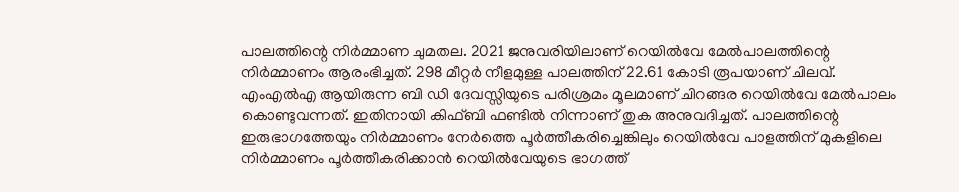പാലത്തിന്റെ നിര്‍മ്മാണ ചുമതല. 2021 ജനുവരിയിലാണ് റെയില്‍വേ മേല്‍പാലത്തിന്റെ നിര്‍മ്മാണം ആരംഭിച്ചത്. 298 മീറ്റര്‍ നീളമുള്ള പാലത്തിന് 22.61 കോടി രൂപയാണ് ചിലവ്. എംഎല്‍എ ആയിരുന്ന ബി ഡി ദേവസ്സിയുടെ പരിശ്രമം മൂലമാണ് ചിറങ്ങര റെയില്‍വേ മേല്‍പാലം കൊണ്ടുവന്നത്. ഇതിനായി കിഫ്ബി ഫണ്ടില്‍ നിന്നാണ് തുക അനുവദിച്ചത്. പാലത്തിന്റെ ഇരുഭാഗത്തേയും നിര്‍മ്മാണം നേര്‍ത്തെ പൂര്‍ത്തീകരിച്ചെങ്കിലും റെയില്‍വേ പാളത്തിന് മുകളിലെ നിര്‍മ്മാണം പൂര്‍ത്തീകരിക്കാന്‍ റെയില്‍വേയുടെ ഭാഗത്ത്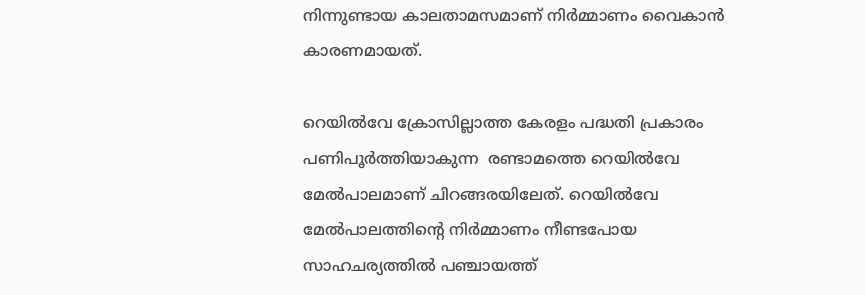നിന്നുണ്ടായ കാലതാമസമാണ് നിര്‍മ്മാണം വൈകാന്‍ കാരണമായത്.

റെയില്‍വേ ക്രോസില്ലാത്ത കേരളം പദ്ധതി പ്രകാരം പണിപൂര്‍ത്തിയാകുന്ന  രണ്ടാമത്തെ റെയില്‍വേ മേല്‍പാലമാണ് ചിറങ്ങരയിലേത്. റെയില്‍വേ മേല്‍പാലത്തിന്റെ നിര്‍മ്മാണം നീണ്ടപോയ സാഹചര്യത്തില്‍ പഞ്ചായത്ത്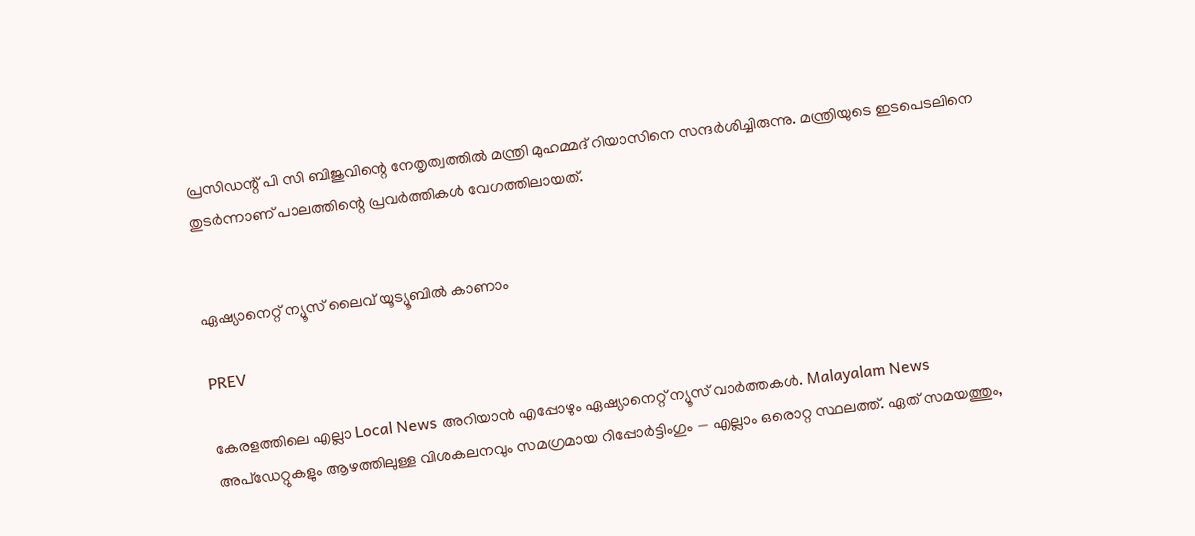പ്രസിഡന്റ് പി സി ബിജുവിന്റെ നേതൃത്വത്തില്‍ മന്ത്രി മുഹമ്മദ് റിയാസിനെ സന്ദര്‍ശിച്ചിരുന്നു. മന്ത്രിയുടെ ഇടപെടലിനെ തുടര്‍ന്നാണ് പാലത്തിന്റെ പ്രവര്‍ത്തികള്‍ വേഗത്തിലായത്.


ഏഷ്യാനെറ്റ് ന്യൂസ് ലൈവ് യൂട്യൂബിൽ കാണാം

PREV

കേരളത്തിലെ എല്ലാ Local News അറിയാൻ എപ്പോഴും ഏഷ്യാനെറ്റ് ന്യൂസ് വാർത്തകൾ. Malayalam News  അപ്‌ഡേറ്റുകളും ആഴത്തിലുള്ള വിശകലനവും സമഗ്രമായ റിപ്പോർട്ടിംഗും — എല്ലാം ഒരൊറ്റ സ്ഥലത്ത്. ഏത് സമയത്തും,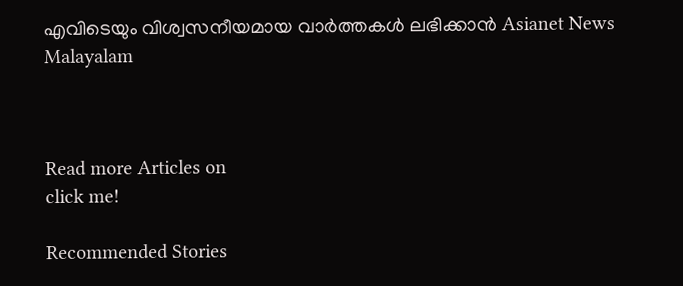എവിടെയും വിശ്വസനീയമായ വാർത്തകൾ ലഭിക്കാൻ Asianet News Malayalam



Read more Articles on
click me!

Recommended Stories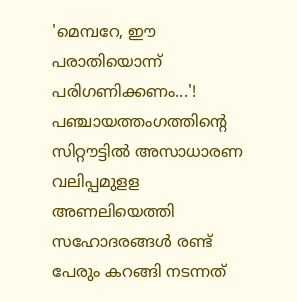'മെമ്പറേ, ഈ പരാതിയൊന്ന് പരിഗണിക്കണം...'! പഞ്ചായത്തംഗത്തിന്റെ സിറ്റൗട്ടിൽ അസാധാരണ വലിപ്പമുളള അണലിയെത്തി
സഹോദരങ്ങൾ രണ്ട് പേരും കറങ്ങി നടന്നത്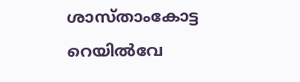ശാസ്താംകോട്ട റെയിൽവേ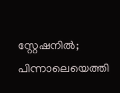സ്റ്റേഷനിൽ; പിന്നാലെയെത്തി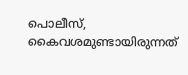പൊലീസ്, കൈവശമുണ്ടായിരുന്നത്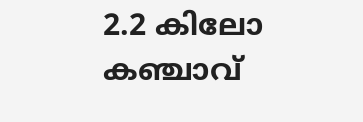2.2 കിലോ കഞ്ചാവ്